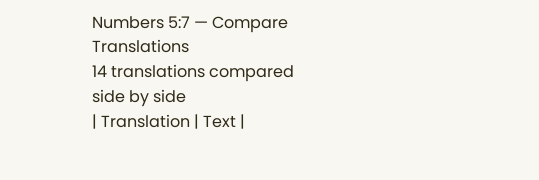Numbers 5:7 — Compare Translations
14 translations compared side by side
| Translation | Text |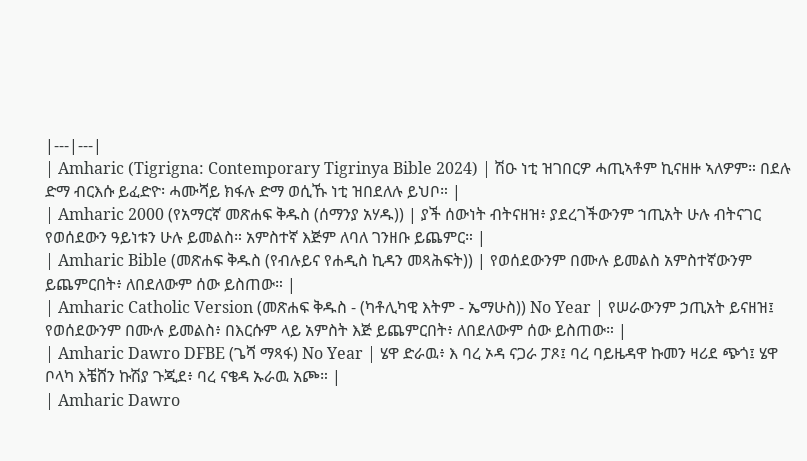|---|---|
| Amharic (Tigrigna: Contemporary Tigrinya Bible 2024) | ሽዑ ነቲ ዝገበርዎ ሓጢኣቶም ኪናዘዙ ኣለዎም። በደሉ ድማ ብርእሱ ይፈድዮ፡ ሓሙሻይ ክፋሉ ድማ ወሲኹ ነቲ ዝበደለሉ ይህቦ። |
| Amharic 2000 (የአማርኛ መጽሐፍ ቅዱስ (ሰማንያ አሃዱ)) | ያች ሰውነት ብትናዘዝ፥ ያደረገችውንም ኀጢአት ሁሉ ብትናገር የወሰደውን ዓይነቱን ሁሉ ይመልስ። አምስተኛ እጅም ለባለ ገንዘቡ ይጨምር። |
| Amharic Bible (መጽሐፍ ቅዱስ (የብሉይና የሐዲስ ኪዳን መጻሕፍት)) | የወሰደውንም በሙሉ ይመልስ አምስተኛውንም ይጨምርበት፥ ለበደለውም ሰው ይስጠው። |
| Amharic Catholic Version (መጽሐፍ ቅዱስ - (ካቶሊካዊ እትም - ኤማሁስ)) No Year | የሠራውንም ኃጢአት ይናዘዝ፤ የወሰደውንም በሙሉ ይመልስ፥ በእርሱም ላይ አምስት እጅ ይጨምርበት፥ ለበደለውም ሰው ይስጠው። |
| Amharic Dawro DFBE (ጌሻ ማጻፋ) No Year | ሄዋ ድራዉ፥ እ ባረ ኦዳ ናጋራ ፓጾ፤ ባረ ባይዜዳዋ ኩመን ዛሪደ ጭጎ፤ ሄዋ ቦላካ እቼሸን ኩሽያ ጉጂደ፥ ባረ ናቄዳ ኡራዉ አጮ። |
| Amharic Dawro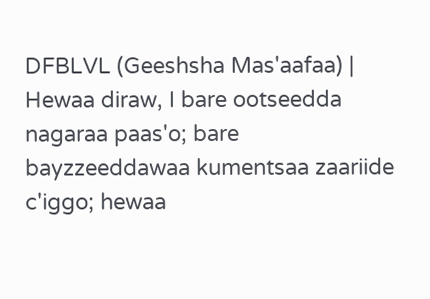DFBLVL (Geeshsha Mas'aafaa) | Hewaa diraw, I bare ootseedda nagaraa paas'o; bare bayzzeeddawaa kumentsaa zaariide c'iggo; hewaa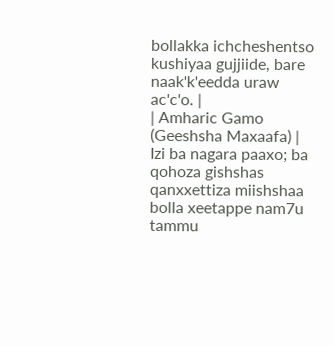bollakka ichcheshentso kushiyaa gujjiide, bare naak'k'eedda uraw ac'c'o. |
| Amharic Gamo (Geeshsha Maxaafa) | Izi ba nagara paaxo; ba qohoza gishshas qanxxettiza miishshaa bolla xeetappe nam7u tammu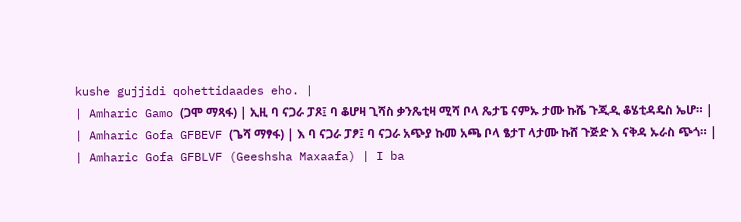kushe gujjidi qohettidaades eho. |
| Amharic Gamo (ጋሞ ማጻፋ) | ኢዚ ባ ናጋራ ፓጾ፤ ባ ቆሆዛ ጊሻስ ቃንጼቲዛ ሚሻ ቦላ ጼታፔ ናምኡ ታሙ ኩሼ ጉጂዲ ቆሄቲዳዴስ ኤሆ። |
| Amharic Gofa GFBEVF (ጌሻ ማፃፋ) | እ ባ ናጋራ ፓፆ፤ ባ ናጋራ አጭያ ኩመ አጫ ቦላ ፄታፐ ላታሙ ኩሸ ጉጅድ እ ናቅዳ ኡራስ ጭጎ። |
| Amharic Gofa GFBLVF (Geeshsha Maxaafa) | I ba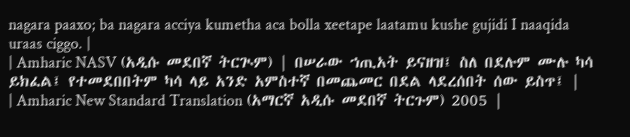nagara paaxo; ba nagara acciya kumetha aca bolla xeetape laatamu kushe gujidi I naaqida uraas ciggo. |
| Amharic NASV (አዲሱ መደበኛ ትርጒም) | በሠራው ኀጢአት ይናዘዝ፤ ስለ በደሉም ሙሉ ካሳ ይክፈል፤ የተመደበበትም ካሳ ላይ አንድ አምስተኛ በመጨመር በደል ላደረሰበት ሰው ይስጥ፤ |
| Amharic New Standard Translation (አማርኛ አዲሱ መደበኛ ትርጉም) 2005 |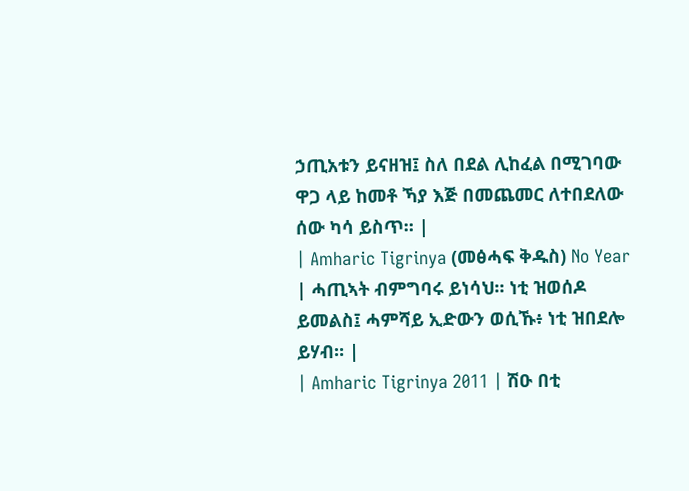ኃጢአቱን ይናዘዝ፤ ስለ በደል ሊከፈል በሚገባው ዋጋ ላይ ከመቶ ኻያ እጅ በመጨመር ለተበደለው ሰው ካሳ ይስጥ። |
| Amharic Tigrinya (መፅሓፍ ቅዱስ) No Year | ሓጢኣት ብምግባሩ ይነሳህ። ነቲ ዝወሰዶ ይመልስ፤ ሓምሻይ ኢድውን ወሲኹ፥ ነቲ ዝበደሎ ይሃብ። |
| Amharic Tigrinya 2011 | ሽዑ በቲ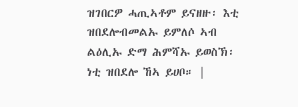ዝገበርዎ ሓጢኣቶም ይናዘዙ፡ እቲ ዝበደሎብመልኡ ይምለሶ ኣብ ልዕሊኡ ድማ ሕምሻኡ ይወስኽ፡ ነቲ ዝበደሎ ኸኣ ይሀቦ። |